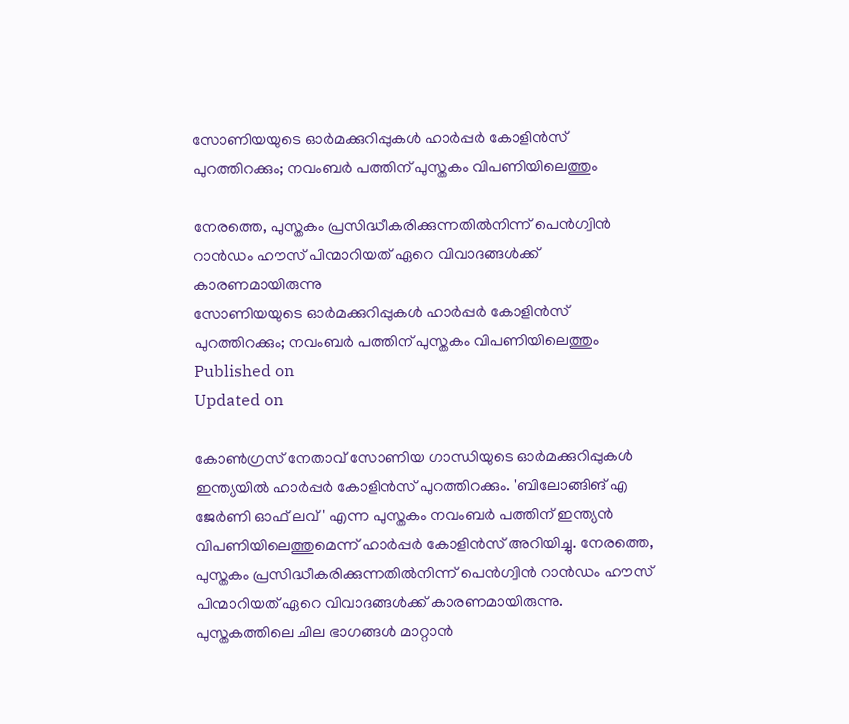സോണിയയുടെ ഓര്‍മക്കുറിപ്പുകള്‍ ഹാർപ്പർ കോളിൻസ് പുറത്തിറക്കും; നവംബര്‍ പത്തിന് പുസ്തകം വിപണിയിലെത്തും

നേരത്തെ, പുസ്തകം പ്രസിദ്ധീകരിക്കുന്നതില്‍നിന്ന് പെന്‍ഗ്വിന്‍ റാന്‍ഡം ഹൗസ് പിന്മാറിയത് ഏറെ വിവാദങ്ങള്‍ക്ക് കാരണമായിരുന്നു
സോണിയയുടെ ഓര്‍മക്കുറിപ്പുകള്‍ ഹാർപ്പർ കോളിൻസ് പുറത്തിറക്കും; നവംബര്‍ പത്തിന് പുസ്തകം വിപണിയിലെത്തും
Published on
Updated on

കോണ്‍ഗ്രസ് നേതാവ് സോണിയ ഗാന്ധിയുടെ ഓര്‍മക്കുറിപ്പുകള്‍ ഇന്ത്യയില്‍ ഹാര്‍പ്പര്‍ കോളിന്‍സ് പുറത്തിറക്കും. 'ബിലോങ്ങിങ് എ ജേർണി ഓഫ് ലവ്' എന്ന പുസ്തകം നവംബര്‍ പത്തിന് ഇന്ത്യന്‍ വിപണിയിലെത്തുമെന്ന് ഹാര്‍പ്പര്‍ കോളിന്‍സ് അറിയിച്ചു. നേരത്തെ, പുസ്തകം പ്രസിദ്ധീകരിക്കുന്നതില്‍നിന്ന് പെന്‍ഗ്വിന്‍ റാന്‍ഡം ഹൗസ് പിന്മാറിയത് ഏറെ വിവാദങ്ങള്‍ക്ക് കാരണമായിരുന്നു. പുസ്തകത്തിലെ ചില ഭാഗങ്ങള്‍ മാറ്റാന്‍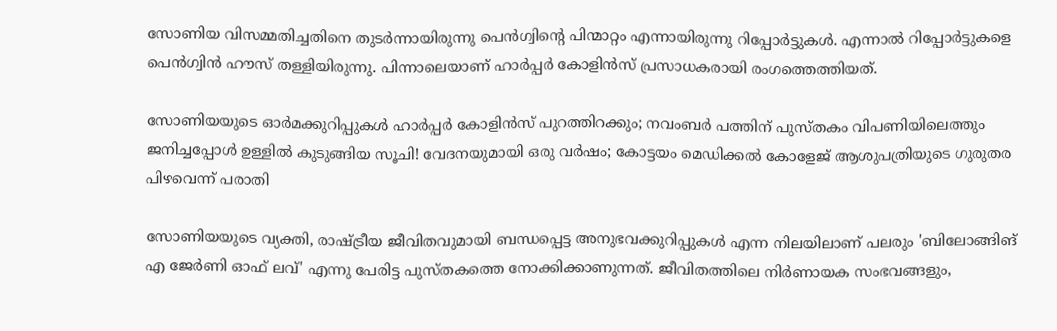സോണിയ വിസമ്മതിച്ചതിനെ തുടര്‍ന്നായിരുന്നു പെന്‍ഗ്വിന്റെ പിന്മാറ്റം എന്നായിരുന്നു റിപ്പോര്‍ട്ടുകള്‍. എന്നാല്‍ റിപ്പോര്‍ട്ടുകളെ പെന്‍ഗ്വിന്‍ ഹൗസ് തള്ളിയിരുന്നു. പിന്നാലെയാണ് ഹാര്‍പ്പര്‍ കോളിന്‍സ് പ്രസാധകരായി രംഗത്തെത്തിയത്.

സോണിയയുടെ ഓര്‍മക്കുറിപ്പുകള്‍ ഹാർപ്പർ കോളിൻസ് പുറത്തിറക്കും; നവംബര്‍ പത്തിന് പുസ്തകം വിപണിയിലെത്തും
ജനിച്ചപ്പോള്‍ ഉള്ളില്‍ കുടുങ്ങിയ സൂചി! വേദനയുമായി ഒരു വര്‍ഷം; കോട്ടയം മെഡിക്കല്‍ കോളേജ് ആശുപത്രിയുടെ ഗുരുതര പിഴവെന്ന് പരാതി

സോണിയയുടെ വ്യക്തി, രാഷ്ട്രീയ ജീവിതവുമായി ബന്ധപ്പെട്ട അനുഭവക്കുറിപ്പുകള്‍ എന്ന നിലയിലാണ് പലരും 'ബിലോങ്ങിങ് എ ജേർണി ഓഫ് ലവ്' എന്നു പേരിട്ട പുസ്തകത്തെ നോക്കിക്കാണുന്നത്. ജീവിതത്തിലെ നിര്‍ണായക സംഭവങ്ങളും,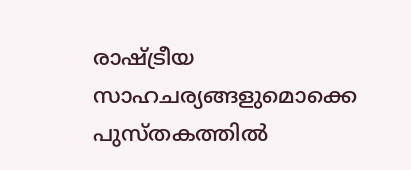രാഷ്ട്രീയ സാഹചര്യങ്ങളുമൊക്കെ പുസ്തകത്തില്‍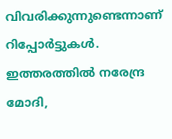വിവരിക്കുന്നുണ്ടെന്നാണ് റിപ്പോര്‍ട്ടുകള്‍. ഇത്തരത്തില്‍ നരേന്ദ്ര മോദി,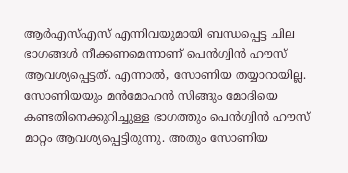ആര്‍എസ്‌എസ് എന്നിവയുമായി ബന്ധപ്പെട്ട ചില ഭാഗങ്ങള്‍ നീക്കണമെന്നാണ് പെന്‍ഗ്വിന്‍ ഹൗസ് ആവശ്യപ്പെട്ടത്. എന്നാല്‍, സോണിയ തയ്യാറായില്ല. സോണിയയും മന്‍മോഹന്‍ സിങ്ങും മോദിയെ കണ്ടതിനെക്കുറിച്ചുള്ള ഭാഗത്തും പെന്‍ഗ്വിന്‍ ഹൗസ് മാറ്റം ആവശ്യപ്പെട്ടിരുന്നു. അതും സോണിയ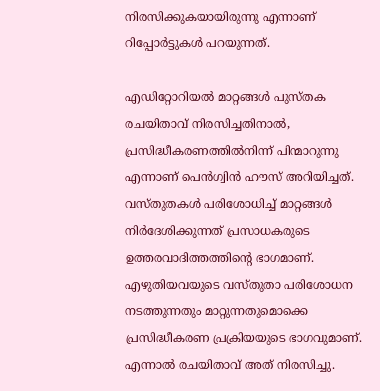നിരസിക്കുകയായിരുന്നു എന്നാണ് റിപ്പോര്‍ട്ടുകള്‍ പറയുന്നത്.

എഡിറ്റോറിയല്‍ മാറ്റങ്ങള്‍ പുസ്തക രചയിതാവ് നിരസിച്ചതിനാല്‍, പ്രസിദ്ധീകരണത്തില്‍നിന്ന് പിന്മാറുന്നു എന്നാണ് പെന്‍ഗ്വിന്‍ ഹൗസ് അറിയിച്ചത്. വസ്തുതകള്‍ പരിശോധിച്ച് മാറ്റങ്ങള്‍ നിര്‍ദേശിക്കുന്നത് പ്രസാധകരുടെ ഉത്തരവാദിത്തത്തിന്റെ ഭാഗമാണ്. എഴുതിയവയുടെ വസ്തുതാ പരിശോധന നടത്തുന്നതും മാറ്റുന്നതുമൊക്കെ പ്രസിദ്ധീകരണ പ്രക്രിയയുടെ ഭാഗവുമാണ്. എന്നാല്‍ രചയിതാവ് അത് നിരസിച്ചു.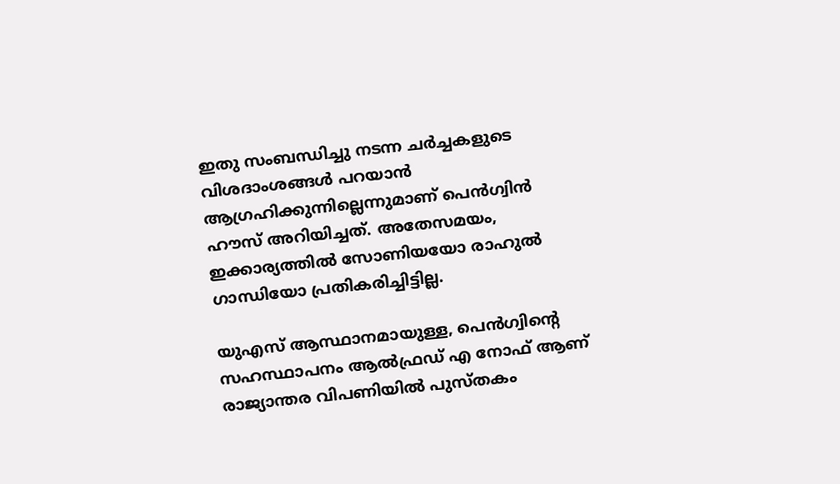ഇതു സംബന്ധിച്ചു നടന്ന ചര്‍ച്ചകളുടെ വിശദാംശങ്ങള്‍ പറയാന്‍ ആഗ്രഹിക്കുന്നില്ലെന്നുമാണ് പെന്‍ഗ്വിന്‍ ഹൗസ് അറിയിച്ചത്. അതേസമയം, ഇക്കാര്യത്തില്‍ സോണിയയോ രാഹുല്‍ ഗാന്ധിയോ പ്രതികരിച്ചിട്ടില്ല.

യുഎസ് ആസ്ഥാനമായുള്ള, പെൻഗ്വിന്റെ സഹസ്ഥാപനം ആൽഫ്രഡ് എ നോഫ് ആണ് രാജ്യാന്തര വിപണിയില്‍ പുസ്തകം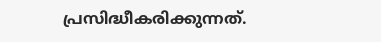പ്രസിദ്ധീകരിക്കുന്നത്.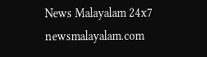News Malayalam 24x7
newsmalayalam.com